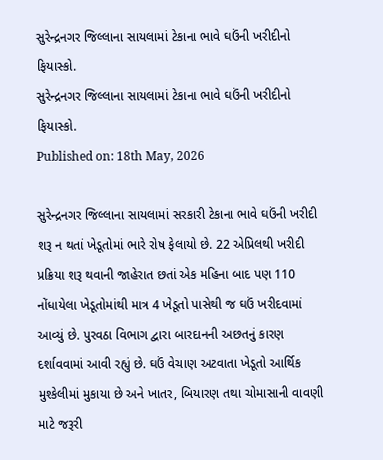સુરેન્દ્રનગર જિલ્લાના સાયલામાં ટેકાના ભાવે ઘઉંની ખરીદીનો ફિયાસ્કો.
સુરેન્દ્રનગર જિલ્લાના સાયલામાં ટેકાના ભાવે ઘઉંની ખરીદીનો ફિયાસ્કો.
Published on: 18th May, 2026

સુરેન્દ્રનગર જિલ્લાના સાયલામાં સરકારી ટેકાના ભાવે ઘઉંની ખરીદી શરૂ ન થતાં ખેડૂતોમાં ભારે રોષ ફેલાયો છે. 22 એપ્રિલથી ખરીદી પ્રક્રિયા શરૂ થવાની જાહેરાત છતાં એક મહિના બાદ પણ 110 નોંધાયેલા ખેડૂતોમાંથી માત્ર 4 ખેડૂતો પાસેથી જ ઘઉં ખરીદવામાં આવ્યું છે. પુરવઠા વિભાગ દ્વારા બારદાનની અછતનું કારણ દર્શાવવામાં આવી રહ્યું છે. ઘઉં વેચાણ અટવાતા ખેડૂતો આર્થિક મુશ્કેલીમાં મુકાયા છે અને ખાતર, બિયારણ તથા ચોમાસાની વાવણી માટે જરૂરી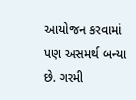આયોજન કરવામાં પણ અસમર્થ બન્યા છે. ગરમી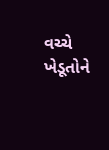વચ્ચે ખેડૂતોને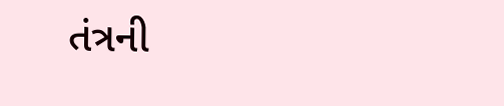તંત્રની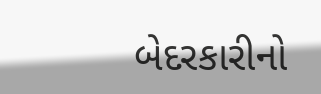બેદરકારીનો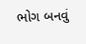ભોગ બનવું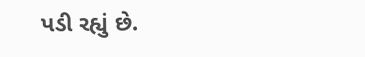પડી રહ્યું છે.